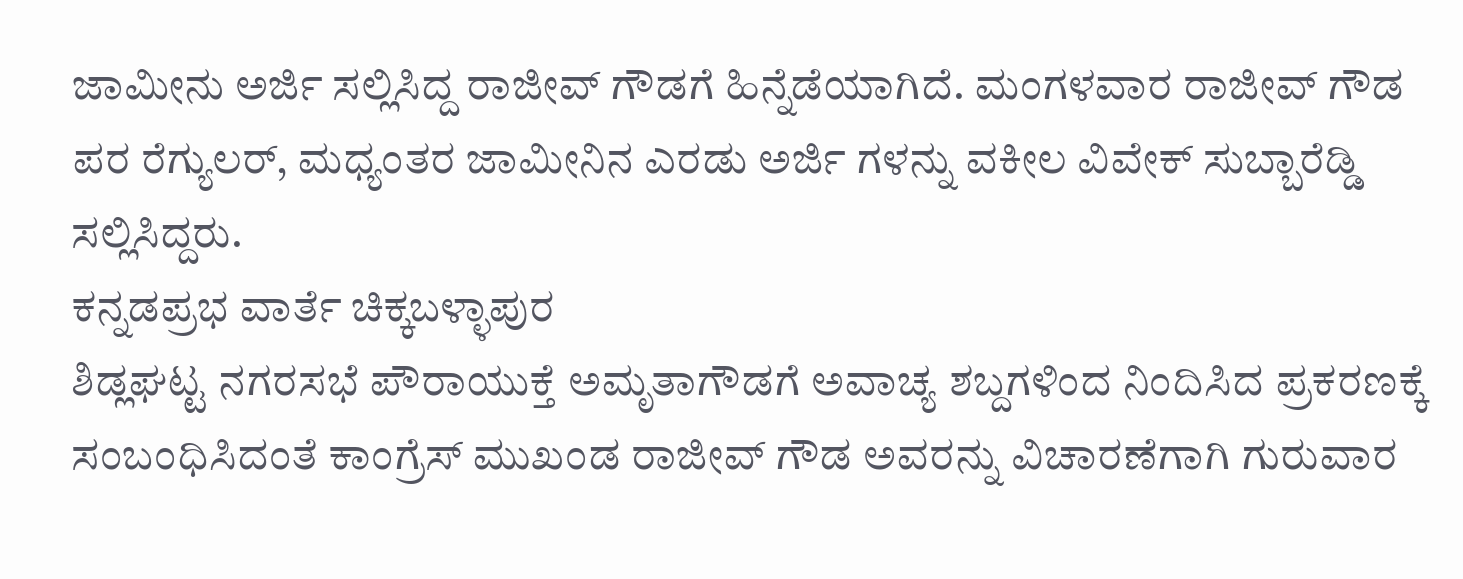ಜಾಮೀನು ಅರ್ಜಿ ಸಲ್ಲಿಸಿದ್ದ ರಾಜೀವ್ ಗೌಡಗೆ ಹಿನ್ನೆಡೆಯಾಗಿದೆ. ಮಂಗಳವಾರ ರಾಜೀವ್ ಗೌಡ ಪರ ರೆಗ್ಯುಲರ್, ಮಧ್ಯಂತರ ಜಾಮೀನಿನ ಎರಡು ಅರ್ಜಿ ಗಳನ್ನು ವಕೀಲ ವಿವೇಕ್ ಸುಬ್ಬಾರೆಡ್ಡಿ ಸಲ್ಲಿಸಿದ್ದರು.
ಕನ್ನಡಪ್ರಭ ವಾರ್ತೆ ಚಿಕ್ಕಬಳ್ಳಾಪುರ
ಶಿಡ್ಲಘಟ್ಟ ನಗರಸಭೆ ಪೌರಾಯುಕ್ತೆ ಅಮೃತಾಗೌಡಗೆ ಅವಾಚ್ಯ ಶಬ್ದಗಳಿಂದ ನಿಂದಿಸಿದ ಪ್ರಕರಣಕ್ಕೆ ಸಂಬಂಧಿಸಿದಂತೆ ಕಾಂಗ್ರೆಸ್ ಮುಖಂಡ ರಾಜೀವ್ ಗೌಡ ಅವರನ್ನು ವಿಚಾರಣೆಗಾಗಿ ಗುರುವಾರ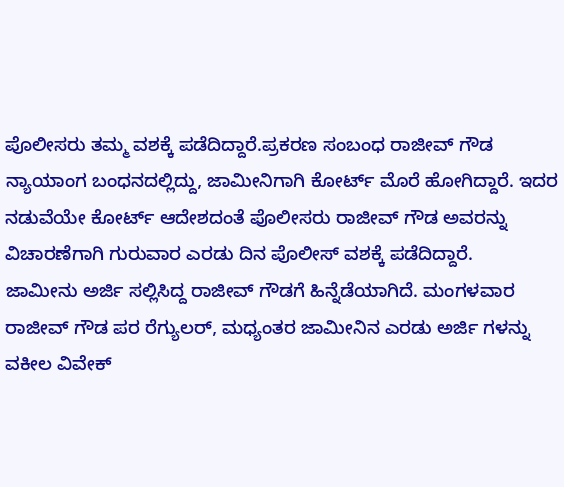ಪೊಲೀಸರು ತಮ್ಮ ವಶಕ್ಕೆ ಪಡೆದಿದ್ದಾರೆ.ಪ್ರಕರಣ ಸಂಬಂಧ ರಾಜೀವ್ ಗೌಡ ನ್ಯಾಯಾಂಗ ಬಂಧನದಲ್ಲಿದ್ದು, ಜಾಮೀನಿಗಾಗಿ ಕೋರ್ಟ್ ಮೊರೆ ಹೋಗಿದ್ದಾರೆ. ಇದರ ನಡುವೆಯೇ ಕೋರ್ಟ್ ಆದೇಶದಂತೆ ಪೊಲೀಸರು ರಾಜೀವ್ ಗೌಡ ಅವರನ್ನು ವಿಚಾರಣೆಗಾಗಿ ಗುರುವಾರ ಎರಡು ದಿನ ಪೊಲೀಸ್ ವಶಕ್ಕೆ ಪಡೆದಿದ್ದಾರೆ.
ಜಾಮೀನು ಅರ್ಜಿ ಸಲ್ಲಿಸಿದ್ದ ರಾಜೀವ್ ಗೌಡಗೆ ಹಿನ್ನೆಡೆಯಾಗಿದೆ. ಮಂಗಳವಾರ ರಾಜೀವ್ ಗೌಡ ಪರ ರೆಗ್ಯುಲರ್, ಮಧ್ಯಂತರ ಜಾಮೀನಿನ ಎರಡು ಅರ್ಜಿ ಗಳನ್ನು ವಕೀಲ ವಿವೇಕ್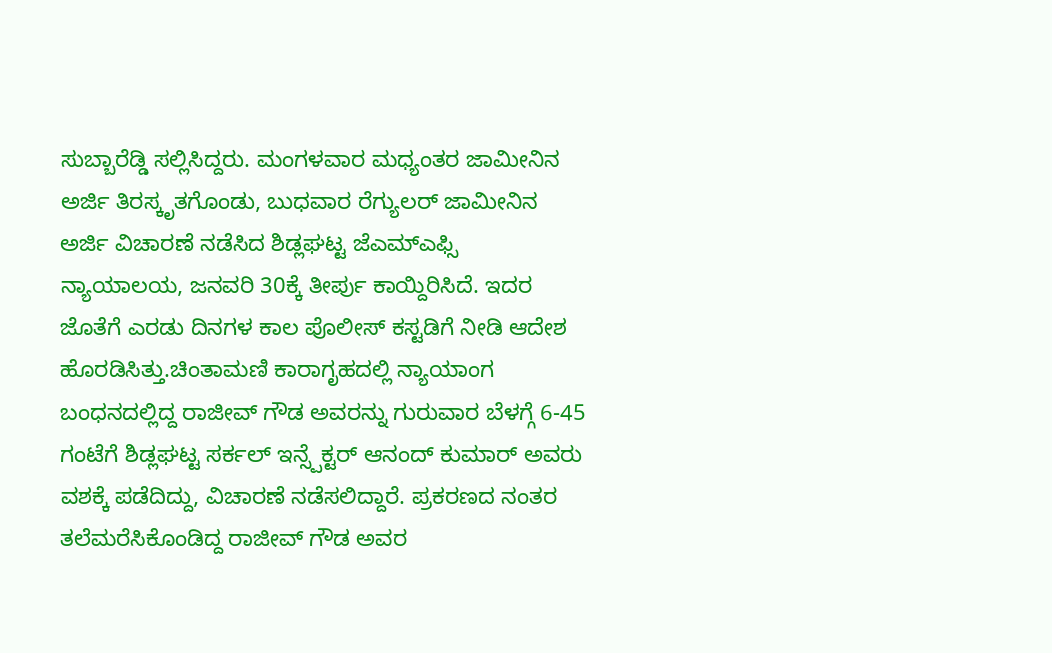ಸುಬ್ಬಾರೆಡ್ಡಿ ಸಲ್ಲಿಸಿದ್ದರು. ಮಂಗಳವಾರ ಮಧ್ಯಂತರ ಜಾಮೀನಿನ ಅರ್ಜಿ ತಿರಸ್ಕೃತಗೊಂಡು, ಬುಧವಾರ ರೆಗ್ಯುಲರ್ ಜಾಮೀನಿನ ಅರ್ಜಿ ವಿಚಾರಣೆ ನಡೆಸಿದ ಶಿಡ್ಲಘಟ್ಟ ಜೆಎಮ್ಎಫ್ಸಿ ನ್ಯಾಯಾಲಯ, ಜನವರಿ 30ಕ್ಕೆ ತೀರ್ಪು ಕಾಯ್ದಿರಿಸಿದೆ. ಇದರ ಜೊತೆಗೆ ಎರಡು ದಿನಗಳ ಕಾಲ ಪೊಲೀಸ್ ಕಸ್ಟಡಿಗೆ ನೀಡಿ ಆದೇಶ ಹೊರಡಿಸಿತ್ತು.ಚಿಂತಾಮಣಿ ಕಾರಾಗೃಹದಲ್ಲಿ ನ್ಯಾಯಾಂಗ ಬಂಧನದಲ್ಲಿದ್ದ ರಾಜೀವ್ ಗೌಡ ಅವರನ್ನು ಗುರುವಾರ ಬೆಳಗ್ಗೆ 6-45 ಗಂಟೆಗೆ ಶಿಡ್ಲಘಟ್ಟ ಸರ್ಕಲ್ ಇನ್ಸ್ಪೆಕ್ಟರ್ ಆನಂದ್ ಕುಮಾರ್ ಅವರು ವಶಕ್ಕೆ ಪಡೆದಿದ್ದು, ವಿಚಾರಣೆ ನಡೆಸಲಿದ್ದಾರೆ. ಪ್ರಕರಣದ ನಂತರ ತಲೆಮರೆಸಿಕೊಂಡಿದ್ದ ರಾಜೀವ್ ಗೌಡ ಅವರ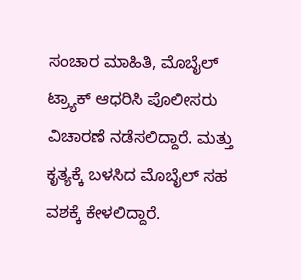ಸಂಚಾರ ಮಾಹಿತಿ, ಮೊಬೈಲ್ ಟ್ರ್ಯಾಕ್ ಆಧರಿಸಿ ಪೊಲೀಸರು ವಿಚಾರಣೆ ನಡೆಸಲಿದ್ದಾರೆ. ಮತ್ತು ಕೃತ್ಯಕ್ಕೆ ಬಳಸಿದ ಮೊಬೈಲ್ ಸಹ ವಶಕ್ಕೆ ಕೇಳಲಿದ್ದಾರೆ.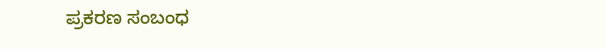ಪ್ರಕರಣ ಸಂಬಂಧ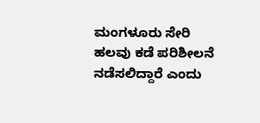ಮಂಗಳೂರು ಸೇರಿ ಹಲವು ಕಡೆ ಪರಿಶೀಲನೆ ನಡೆಸಲಿದ್ದಾರೆ ಎಂದು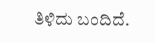ತಿಳಿದು ಬಂದಿದೆ.